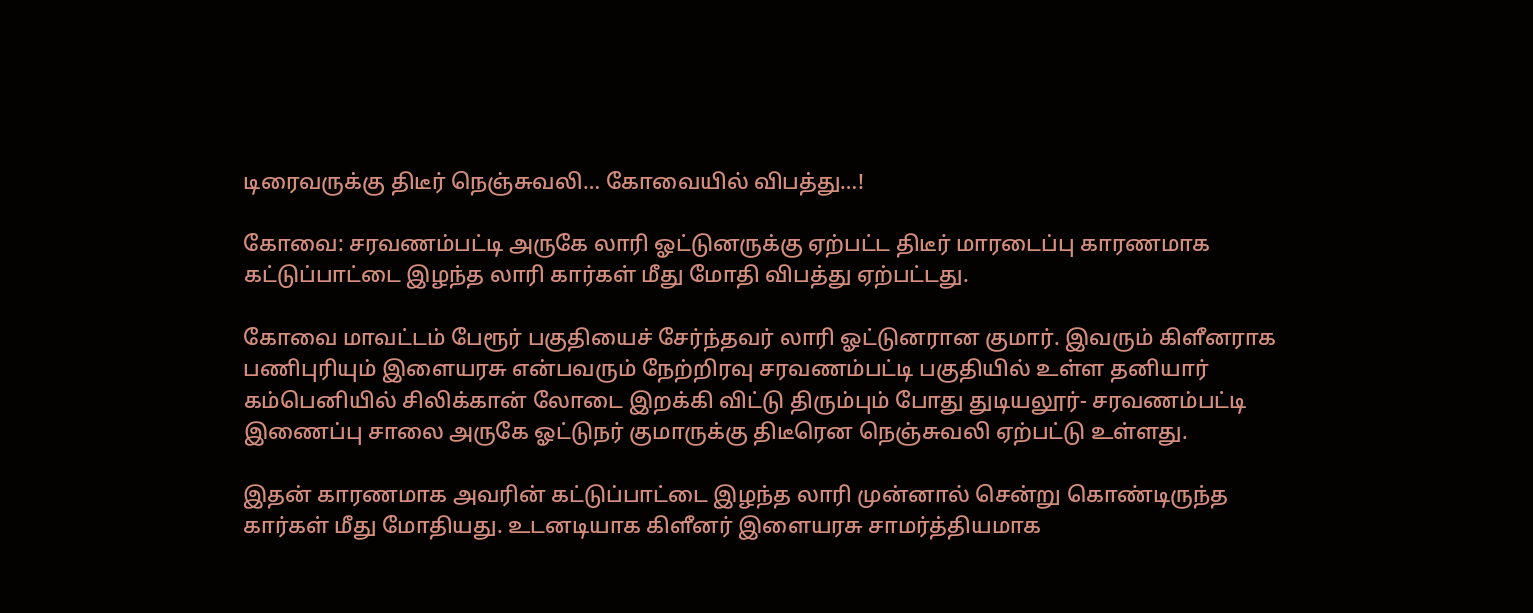டிரைவருக்கு திடீர் நெஞ்சுவலி… கோவையில் விபத்து…!

கோவை: சரவணம்பட்டி அருகே லாரி ஓட்டுனருக்கு ஏற்பட்ட திடீர் மாரடைப்பு காரணமாக கட்டுப்பாட்டை இழந்த லாரி கார்கள் மீது மோதி விபத்து ஏற்பட்டது.

கோவை மாவட்டம் பேரூர் பகுதியைச் சேர்ந்தவர் லாரி ஓட்டுனரான குமார். இவரும் கிளீனராக பணிபுரியும் இளையரசு என்பவரும் நேற்றிரவு சரவணம்பட்டி பகுதியில் உள்ள தனியார் கம்பெனியில் சிலிக்கான் லோடை இறக்கி விட்டு திரும்பும் போது துடியலூர்- சரவணம்பட்டி இணைப்பு சாலை அருகே ஓட்டுநர் குமாருக்கு திடீரென நெஞ்சுவலி ஏற்பட்டு உள்ளது.

இதன் காரணமாக அவரின் கட்டுப்பாட்டை இழந்த லாரி முன்னால் சென்று கொண்டிருந்த கார்கள் மீது மோதியது. உடனடியாக கிளீனர் இளையரசு சாமர்த்தியமாக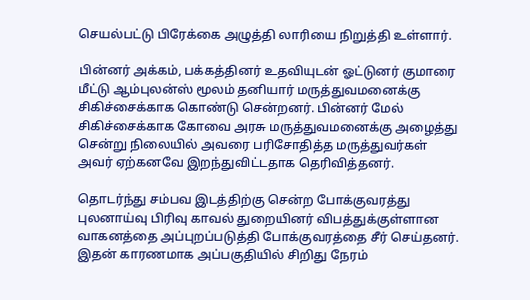செயல்பட்டு பிரேக்கை அழுத்தி லாரியை நிறுத்தி உள்ளார்.

பின்னர் அக்கம், பக்கத்தினர் உதவியுடன் ஓட்டுனர் குமாரை மீட்டு ஆம்புலன்ஸ் மூலம் தனியார் மருத்துவமனைக்கு சிகிச்சைக்காக கொண்டு சென்றனர். பின்னர் மேல் சிகிச்சைக்காக கோவை அரசு மருத்துவமனைக்கு அழைத்து சென்று நிலையில் அவரை பரிசோதித்த மருத்துவர்கள் அவர் ஏற்கனவே இறந்துவிட்டதாக தெரிவித்தனர்.

தொடர்ந்து சம்பவ இடத்திற்கு சென்ற போக்குவரத்து புலனாய்வு பிரிவு காவல் துறையினர் விபத்துக்குள்ளான வாகனத்தை அப்புறப்படுத்தி போக்குவரத்தை சீர் செய்தனர். இதன் காரணமாக அப்பகுதியில் சிறிது நேரம்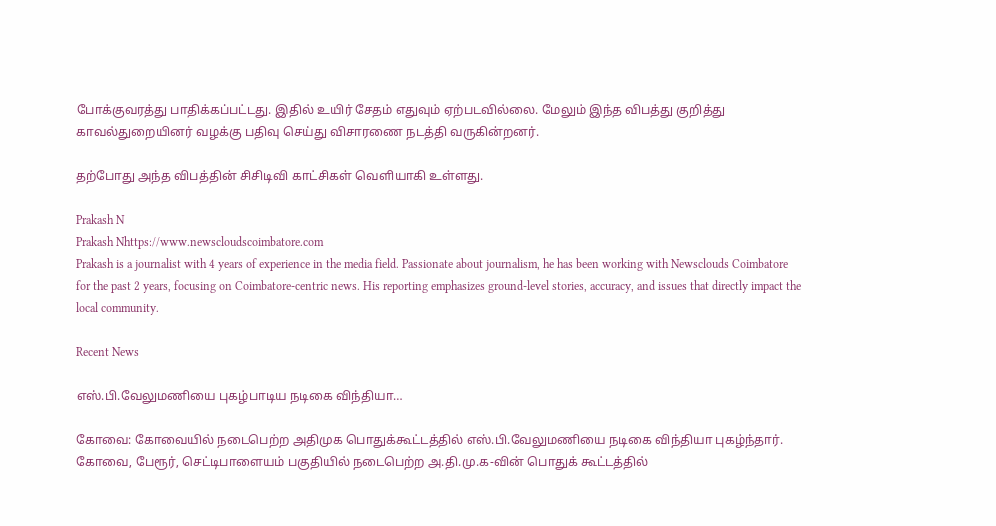போக்குவரத்து பாதிக்கப்பட்டது. இதில் உயிர் சேதம் எதுவும் ஏற்படவில்லை. மேலும் இந்த விபத்து குறித்து காவல்துறையினர் வழக்கு பதிவு செய்து விசாரணை நடத்தி வருகின்றனர்.

தற்போது அந்த விபத்தின் சிசிடிவி காட்சிகள் வெளியாகி உள்ளது.

Prakash N
Prakash Nhttps://www.newscloudscoimbatore.com
Prakash is a journalist with 4 years of experience in the media field. Passionate about journalism, he has been working with Newsclouds Coimbatore for the past 2 years, focusing on Coimbatore-centric news. His reporting emphasizes ground-level stories, accuracy, and issues that directly impact the local community.

Recent News

எஸ்.பி.வேலுமணியை புகழ்பாடிய நடிகை விந்தியா…

கோவை: கோவையில் நடைபெற்ற அதிமுக பொதுக்கூட்டத்தில் எஸ்.பி.வேலுமணியை நடிகை விந்தியா புகழ்ந்தார். கோவை, பேரூர், செட்டிபாளையம் பகுதியில் நடைபெற்ற அ.தி.மு.க-வின் பொதுக் கூட்டத்தில்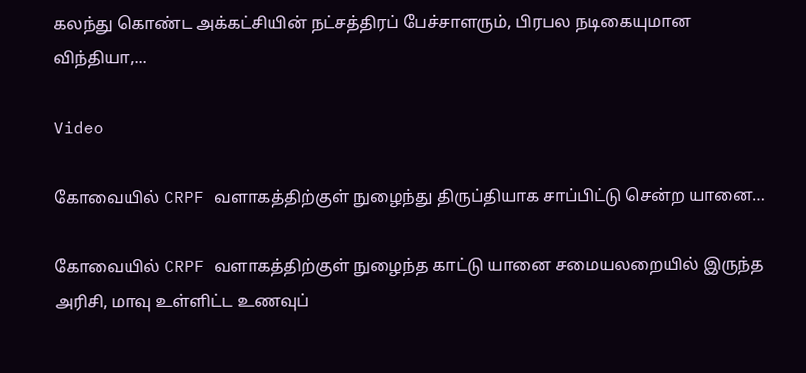கலந்து கொண்ட அக்கட்சியின் நட்சத்திரப் பேச்சாளரும், பிரபல நடிகையுமான விந்தியா,...

Video

கோவையில் CRPF வளாகத்திற்குள் நுழைந்து திருப்தியாக சாப்பிட்டு சென்ற யானை…

கோவையில் CRPF வளாகத்திற்குள் நுழைந்த காட்டு யானை சமையலறையில் இருந்த அரிசி, மாவு உள்ளிட்ட உணவுப்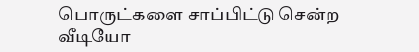பொருட்களை சாப்பிட்டு சென்ற வீடியோ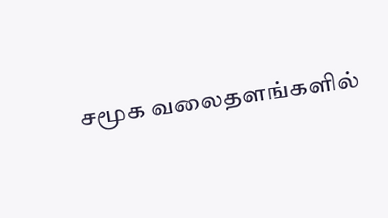சமூக வலைதளங்களில்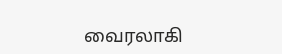வைரலாகி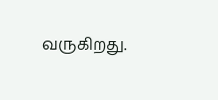வருகிறது.